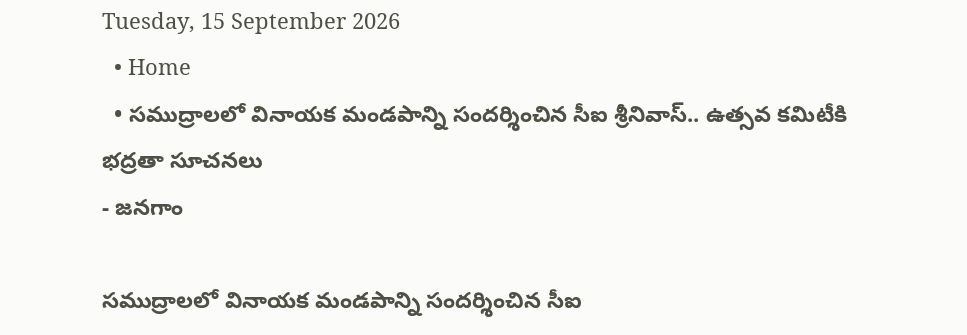Tuesday, 15 September 2026
  • Home
  • సముద్రాలలో వినాయక మండపాన్ని సందర్శించిన సీఐ శ్రీనివాస్.. ఉత్సవ కమిటీకి భద్రతా సూచనలు
- జనగాం

సముద్రాలలో వినాయక మండపాన్ని సందర్శించిన సీఐ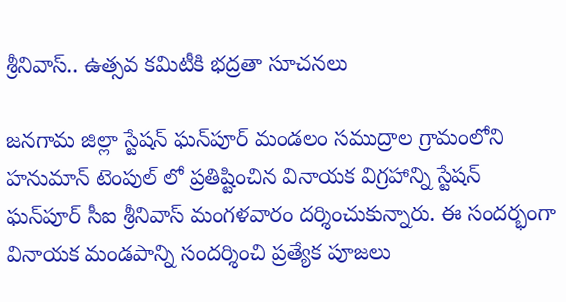శ్రీనివాస్.. ఉత్సవ కమిటీకి భద్రతా సూచనలు

జనగామ జిల్లా స్టేషన్ ఘన్‌పూర్ మండలం సముద్రాల గ్రామంలోని హనుమాన్ టెంపుల్ లో ప్రతిష్టించిన వినాయక విగ్రహాన్ని స్టేషన్ ఘన్‌పూర్ సీఐ శ్రీనివాస్ మంగళవారం దర్శించుకున్నారు. ఈ సందర్భంగా వినాయక మండపాన్ని సందర్శించి ప్రత్యేక పూజలు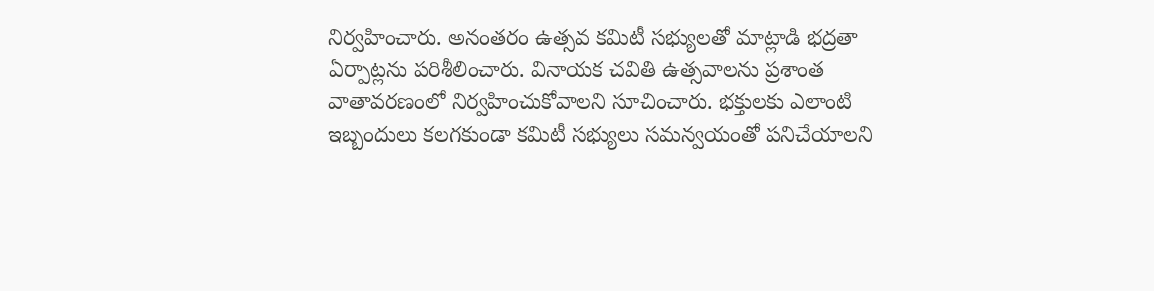నిర్వహించారు. అనంతరం ఉత్సవ కమిటీ సభ్యులతో మాట్లాడి భద్రతా ఏర్పాట్లను పరిశీలించారు. వినాయక చవితి ఉత్సవాలను ప్రశాంత వాతావరణంలో నిర్వహించుకోవాలని సూచించారు. భక్తులకు ఎలాంటి ఇబ్బందులు కలగకుండా కమిటీ సభ్యులు సమన్వయంతో పనిచేయాలని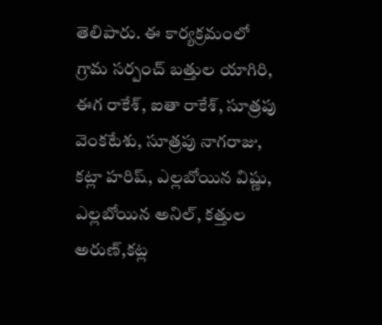తెలిపారు. ఈ కార్యక్రమంలో గ్రామ సర్పంచ్ బత్తుల యాగిరి, ఈగ రాకేశ్, ఐతా రాకేశ్, సూత్రపు వెంకటేశు, సూత్రపు నాగరాజు, కట్లా హరిష్, ఎల్లబోయిన విష్ణు, ఎల్లబోయిన అనిల్, కత్తుల అరుణ్,కట్ల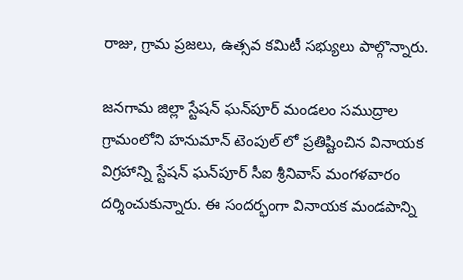రాజు, గ్రామ ప్రజలు, ఉత్సవ కమిటీ సభ్యులు పాల్గొన్నారు.

జనగామ జిల్లా స్టేషన్ ఘన్‌పూర్ మండలం సముద్రాల గ్రామంలోని హనుమాన్ టెంపుల్ లో ప్రతిష్టించిన వినాయక విగ్రహాన్ని స్టేషన్ ఘన్‌పూర్ సీఐ శ్రీనివాస్ మంగళవారం దర్శించుకున్నారు. ఈ సందర్భంగా వినాయక మండపాన్ని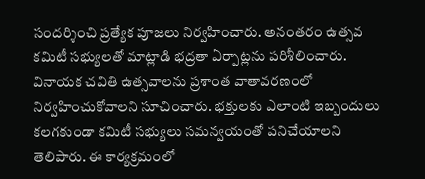సందర్శించి ప్రత్యేక పూజలు నిర్వహించారు. అనంతరం ఉత్సవ కమిటీ సభ్యులతో మాట్లాడి భద్రతా ఏర్పాట్లను పరిశీలించారు. వినాయక చవితి ఉత్సవాలను ప్రశాంత వాతావరణంలో నిర్వహించుకోవాలని సూచించారు. భక్తులకు ఎలాంటి ఇబ్బందులు కలగకుండా కమిటీ సభ్యులు సమన్వయంతో పనిచేయాలని తెలిపారు. ఈ కార్యక్రమంలో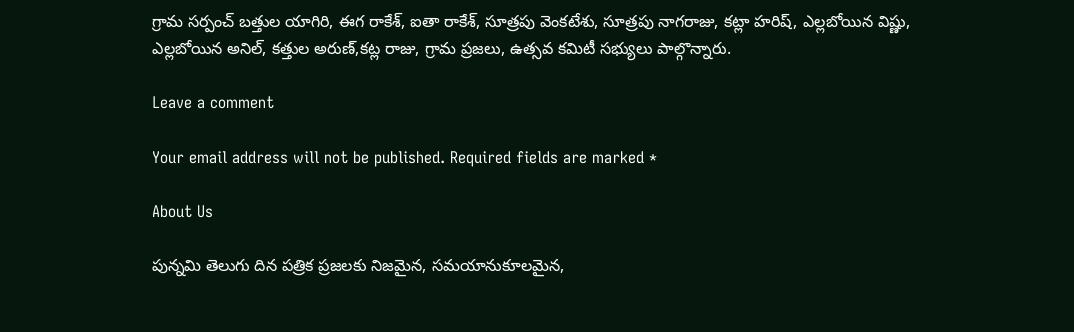గ్రామ సర్పంచ్ బత్తుల యాగిరి, ఈగ రాకేశ్, ఐతా రాకేశ్, సూత్రపు వెంకటేశు, సూత్రపు నాగరాజు, కట్లా హరిష్, ఎల్లబోయిన విష్ణు, ఎల్లబోయిన అనిల్, కత్తుల అరుణ్,కట్ల రాజు, గ్రామ ప్రజలు, ఉత్సవ కమిటీ సభ్యులు పాల్గొన్నారు.

Leave a comment

Your email address will not be published. Required fields are marked *

About Us

పున్నమి తెలుగు దిన పత్రిక ప్రజలకు నిజమైన, సమయానుకూలమైన,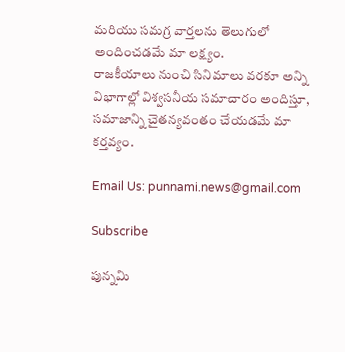మరియు సమగ్ర వార్తలను తెలుగులో అందించడమే మా లక్ష్యం.
రాజకీయాలు నుంచి సినిమాలు వరకూ అన్ని విభాగాల్లో విశ్వసనీయ సమాచారం అందిస్తూ, సమాజాన్ని చైతన్యవంతం చేయడమే మా కర్తవ్యం.

Email Us: punnami.news@gmail.com

Subscribe

పున్నమి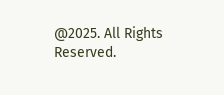@2025. All Rights Reserved.